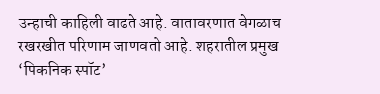उन्हाची काहिली वाढते आहे. वातावरणात वेगळाच रखरखीत परिणाम जाणवतो आहे. शहरातील प्रमुख ‘पिकनिक स्पॉट’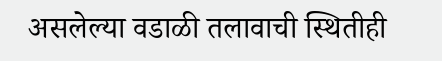असलेल्या वडाळी तलावाची स्थितीही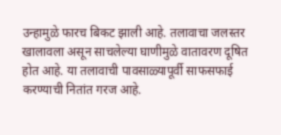उन्हामुळे फारच बिकट झाली आहे. तलावाचा जलस्तर खालावला असून साचलेल्या घाणीमुळे वातावरण दूषित होत आहे. या तलावाची पावसाळ्यापूर्वी साफसफाई करण्याची नितांत गरज आहे.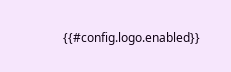{{#config.logo.enabled}}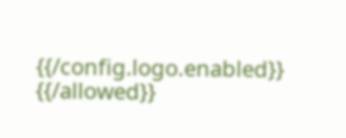{{/config.logo.enabled}}
{{/allowed}}